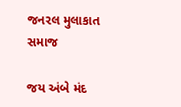જનરલ મુલાકાત સમાજ

જય અંબે મંદ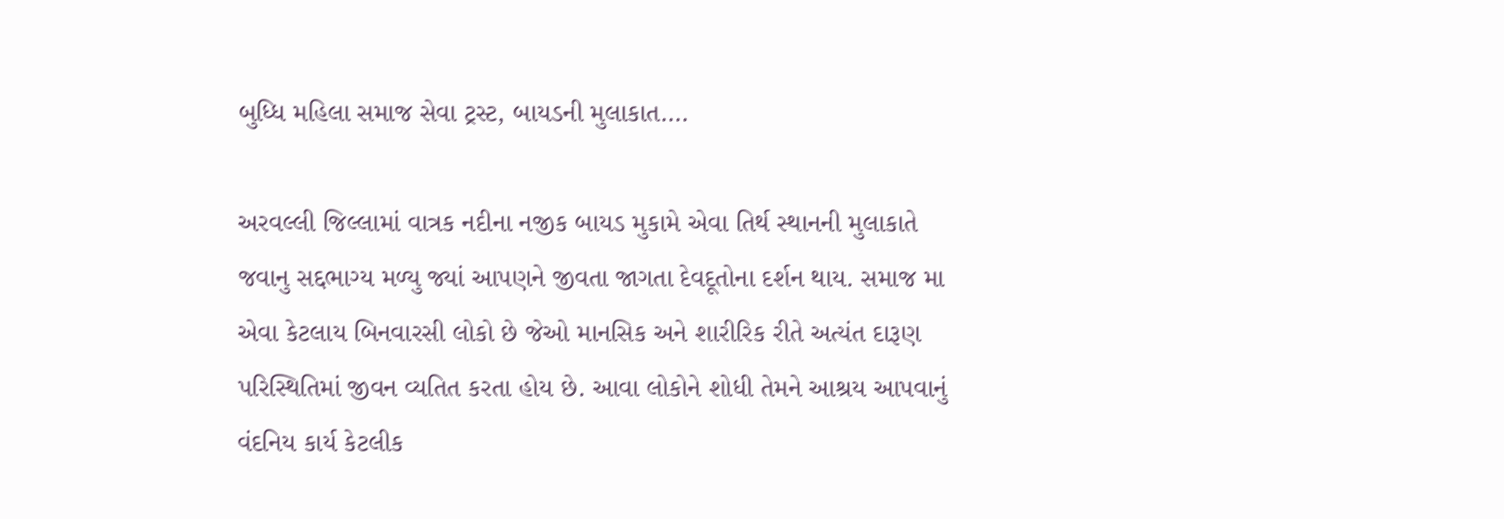બુધ્ધિ મહિલા સમાજ સેવા ટ્રસ્ટ, બાયડની મુલાકાત….

અરવલ્લી જિલ્લામાં વાત્રક નદીના નજીક બાયડ મુકામે એવા તિર્થ સ્થાનની મુલાકાતે જવાનુ સદ્દભાગ્ય મળ્યુ જ્યાં આપણને જીવતા જાગતા દેવદૂતોના દર્શન થાય. સમાજ મા એવા કેટલાય બિનવારસી લોકો છે જેઓ માનસિક અને શારીરિક રીતે અત્યંત દારૂણ પરિસ્થિતિમાં જીવન વ્યતિત કરતા હોય છે. આવા લોકોને શોધી તેમને આશ્રય આપવાનું વંદનિય કાર્ય કેટલીક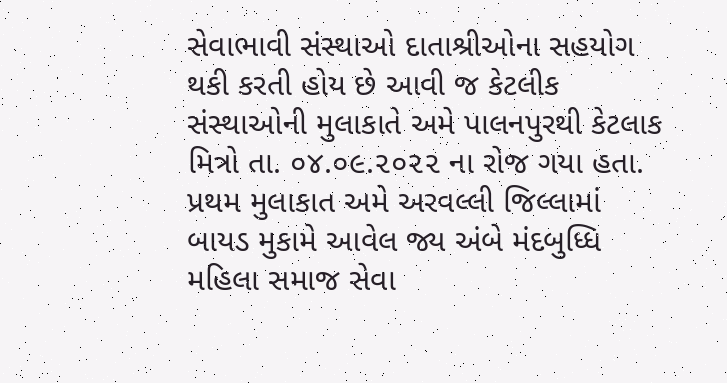સેવાભાવી સંસ્થાઓ દાતાશ્રીઓના સહયોગ થકી કરતી હોય છે આવી જ કેટલીક સંસ્થાઓની મુલાકાતે અમે પાલનપુરથી કેટલાક મિત્રો તા. ૦૪.૦૯.૨૦૨૨ ના રોજ ગયા હતા. પ્રથમ મુલાકાત અમે અરવલ્લી જિલ્લામાં બાયડ મુકામે આવેલ જ્ય અંબે મંદબુધ્ધિ મહિલા સમાજ સેવા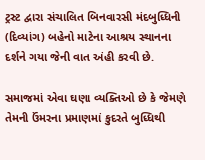ટ્રસ્ટ દ્વારા સંચાલિત બિનવારસી મંદબુધ્ધિની (દિવ્યાંગ) બહેનો માટેના આશ્રય સ્થાનના દર્શને ગયા જેની વાત અંહી કરવી છે.

સમાજમાં એવા ઘણા વ્યક્તિઓ છે કે જેમણે તેમની ઉંમરના પ્રમાણમાં કુદરતે બુધ્ધિથી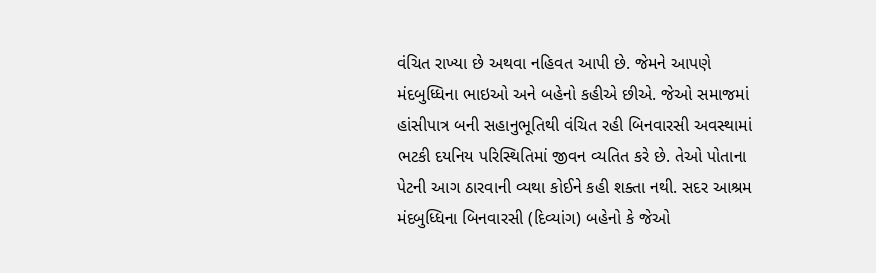વંચિત રાખ્યા છે અથવા નહિવત આપી છે. જેમને આપણે મંદબુધ્ધિના ભાઇઓ અને બહેનો કહીએ છીએ. જેઓ સમાજમાં હાંસીપાત્ર બની સહાનુભૂતિથી વંચિત રહી બિનવારસી અવસ્થામાં ભટકી દયનિય પરિસ્થિતિમાં જીવન વ્યતિત કરે છે. તેઓ પોતાના પેટની આગ ઠારવાની વ્યથા કોઈને કહી શક્તા નથી. સદર આશ્રમ મંદબુધ્ધિના બિનવારસી (દિવ્યાંગ) બહેનો કે જેઓ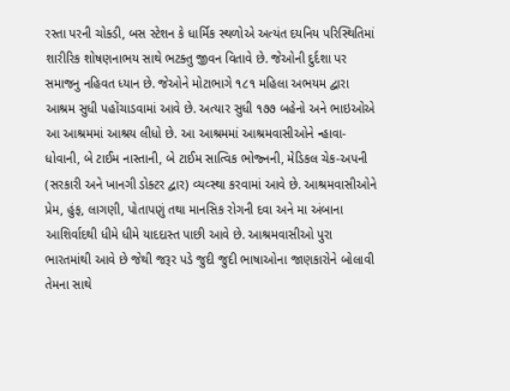રસ્તા પરની ચોક્ડી, બસ સ્ટેશન કે ધાર્મિક સ્થળોએ અત્યંત દયનિય પરિસ્થિતિમાં શારીરિક શોષણનાભય સાથે ભટક્તુ જીવન વિતાવે છે. જેઓની દુર્દશા પર સમાજનુ નહિવત ધ્યાન છે. જેઓને મોટાભાગે ૧૮૧ મહિલા અભયમ દ્વારા આશ્રમ સુધી પહોંચાડવામાં આવે છે. અત્યાર સુધી ૧૭૭ બહેનો અને ભાઇઓએ આ આશ્રમમાં આશ્રય લીધો છે. આ આશ્રમમાં આશ્રમવાસીઓને ન્હાવા-ધોવાની, બે ટાઈમ નાસ્તાની, બે ટાઈમ સાત્વિક ભોજ્નની, મેડિકલ ચેક-અપની (સરકારી અને ખાનગી ડોક્ટર દ્વાર) વ્યવ્સ્થા કરવામાં આવે છે. આશ્રમવાસીઓને પ્રેમ, હુંફ, લાગણી, પોતાપણું તથા માનસિક રોગની દવા અને મા અંબાના આશિર્વાદથી ધીમે ધીમે યાદદાસ્ત પાછી આવે છે. આશ્રમવાસીઓ પુરા ભારતમાંથી આવે છે જેથી જરૂર પડે જુદી જુદી ભાષાઓના જાણકારોને બોલાવી તેમના સાથે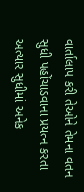વાર્તાલાપ કરી તેઓને તેમના વતન સુધી પહોંચાડવાના પ્રયત્ન કરતા અત્યાર સુધીમાં અનેક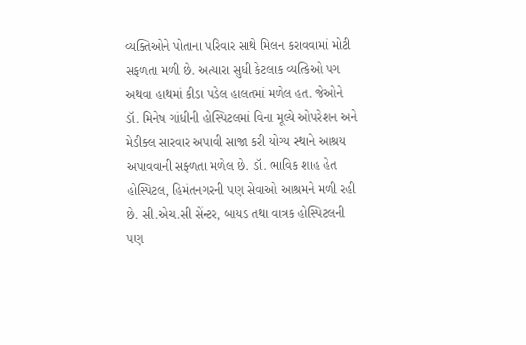વ્યક્તિઓને પોતાના પરિવાર સાથે મિલન કરાવવામાં મોટી સફળતા મળી છે. અત્યારા સુધી કેટલાક વ્યત્કિઓ પગ અથવા હાથમાં કીડા પડેલ હાલતમાં મળેલ હત. જેઓને ડૉ. મિનેષ ગાંધીની હોસ્પિટલમાં વિના મૂલ્યે ઓપરેશન અને મેડીક્લ સારવાર અપાવી સાજા કરી યોગ્ય સ્થાને આશ્રય અપાવવાની સફ્ળતા મળેલ છે. ડૉ. ભાવિક શાહ હેત હોસ્પિટલ, હિમંતનગરની પણ સેવાઓ આશ્રમને મળી રહી છે. સી.એચ.સી સેંન્ટર, બાયડ તથા વાત્રક હોસ્પિટલની પણ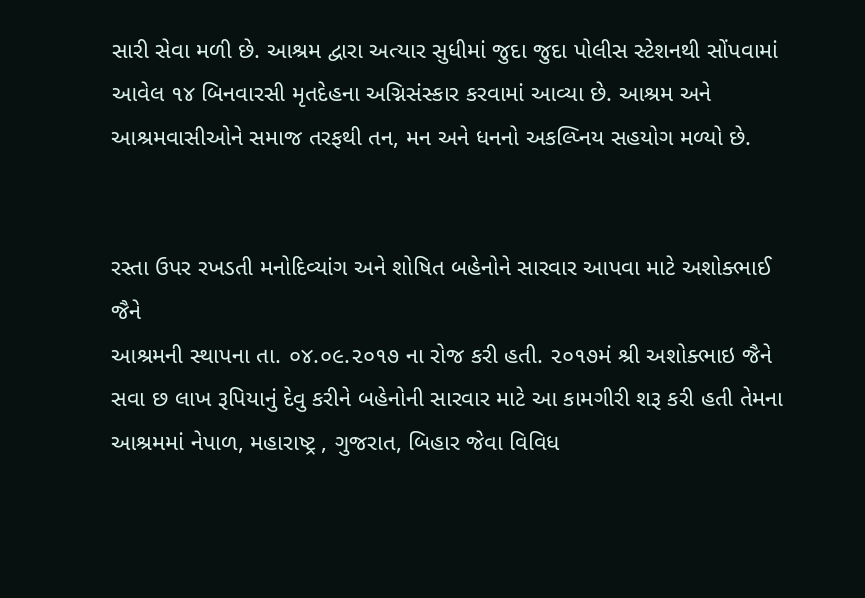સારી સેવા મળી છે. આશ્રમ દ્વારા અત્યાર સુધીમાં જુદા જુદા પોલીસ સ્ટેશનથી સોંપવામાં આવેલ ૧૪ બિનવારસી મૃતદેહના અગ્નિસંસ્કાર કરવામાં આવ્યા છે. આશ્રમ અને આશ્રમવાસીઓને સમાજ તરફથી તન, મન અને ધનનો અકલ્પ્નિય સહયોગ મળ્યો છે.


રસ્તા ઉપર રખડતી મનોદિવ્યાંગ અને શોષિત બહેનોને સારવાર આપવા માટે અશોક્ભાઈ જૈને
આશ્રમની સ્થાપના તા. ૦૪.૦૯.૨૦૧૭ ના રોજ કરી હતી. ૨૦૧૭મં શ્રી અશોક્ભાઇ જૈને સવા છ લાખ રૂપિયાનું દેવુ કરીને બહેનોની સારવાર માટે આ કામગીરી શરૂ કરી હતી તેમના આશ્રમમાં નેપાળ, મહારાષ્ટ્ર , ગુજરાત, બિહાર જેવા વિવિધ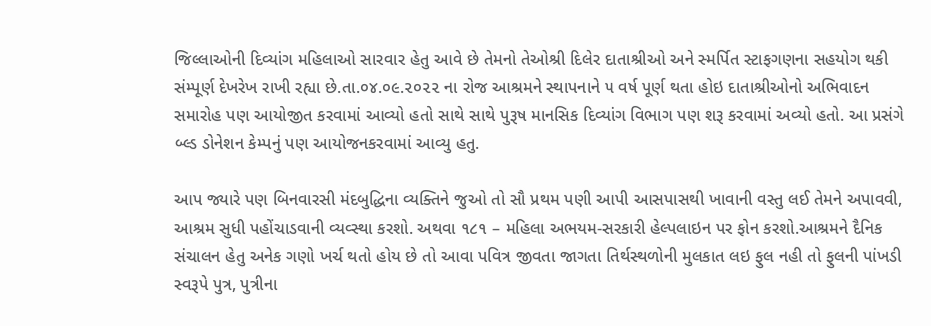જિલ્લાઓની દિવ્યાંગ મહિલાઓ સારવાર હેતુ આવે છે તેમનો તેઓશ્રી દિલેર દાતાશ્રીઓ અને સ્મર્પિત સ્ટાફગણના સહયોગ થકી સંમ્પૂર્ણ દેખરેખ રાખી રહ્યા છે.તા.૦૪.૦૯.૨૦૨૨ ના રોજ આશ્રમને સ્થાપનાને ૫ વર્ષ પૂર્ણ થતા હોઇ દાતાશ્રીઓનો અભિવાદન સમારોહ પણ આયોજીત કરવામાં આવ્યો હતો સાથે સાથે પુરૂષ માનસિક દિવ્યાંગ વિભાગ પણ શરૂ કરવામાં અવ્યો હતો. આ પ્રસંગે બ્લ્ડ ડોનેશન કેમ્પનું પણ આયોજનકરવામાં આવ્યુ હતુ.

આપ જ્યારે પણ બિનવારસી મંદબુદ્ધિના વ્યક્તિને જુઓ તો સૌ પ્રથમ પણી આપી આસપાસથી ખાવાની વસ્તુ લઈ તેમને અપાવવી, આશ્રમ સુધી પહોંચાડવાની વ્યવ્સ્થા કરશો. અથવા ૧૮૧ – મહિલા અભયમ-સરકારી હેલ્પલાઇન પર ફોન કરશો.આશ્રમને દૈનિક સંચાલન હેતુ અનેક ગણો ખર્ચ થતો હોય છે તો આવા પવિત્ર જીવતા જાગતા તિર્થસ્થળોની મુલકાત લઇ ફુલ નહી તો ફુલની પાંખડી સ્વરૂપે પુત્ર, પુત્રીના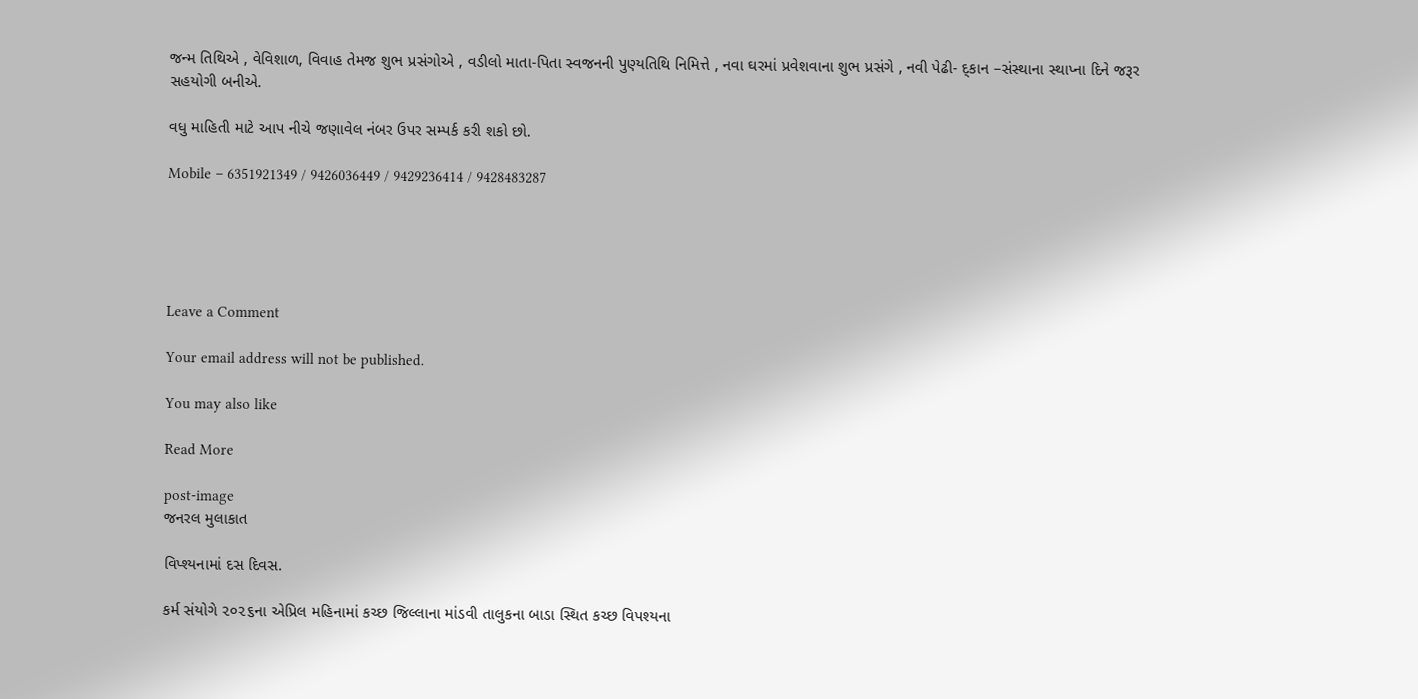જન્મ તિથિએ , વેવિશાળ, વિવાહ તેમજ શુભ પ્રસંગોએ , વડીલો માતા-પિતા સ્વજનની પુણ્યતિથિ નિમિત્તે , નવા ઘરમાં પ્રવેશવાના શુભ પ્રસંગે , નવી પેઢી- દ્કાન –સંસ્થાના સ્થાપ્ના દિને જરૂર સહયોગી બનીએ.

વધુ માહિતી માટે આપ નીચે જણાવેલ નંબર ઉપર સમ્પર્ક કરી શકો છો.

Mobile – 6351921349 / 9426036449 / 9429236414 / 9428483287





Leave a Comment

Your email address will not be published.

You may also like

Read More

post-image
જનરલ મુલાકાત

વિપ્શ્યનામાં દસ દિવસ.

કર્મ સંયોગે ૨૦૨૬ના એપ્રિલ મહિનામાં કચ્છ જિલ્લાના માંડવી તાલુકના બાડા સ્થિત કચ્છ વિપશ્યના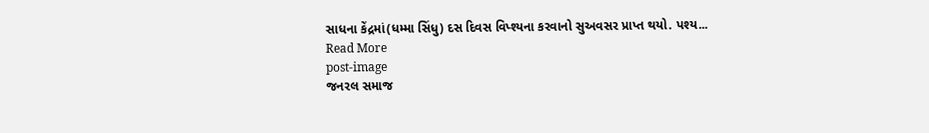સાધના કેંદ્રમાં(ધમ્મા સિંધુ) દસ દિવસ વિપ્શ્યના કરવાનો સુઅવસર પ્રાપ્ત થયો. પશ્ય...
Read More
post-image
જનરલ સમાજ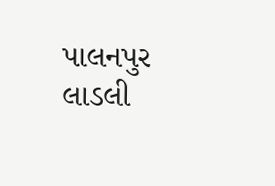પાલનપુર લાડલી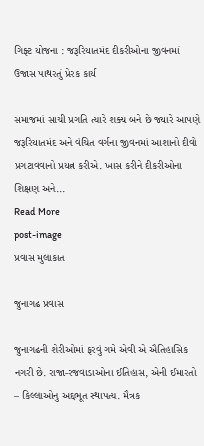ગિફ્ટ યોજના : જરૂરિયાતમંદ દીકરીઓના જીવનમાં ઉજાસ પાથરતું પ્રેરક કાર્ય

સમાજમાં સાચી પ્રગતિ ત્યારે શક્ય બને છે જ્યારે આપણે જરૂરિયાતમંદ અને વંચિત વર્ગના જીવનમાં આશાનો દીવો પ્રગટાવવાનો પ્રયત્ન કરીએ. ખાસ કરીને દીકરીઓના શિક્ષણ અને...
Read More
post-image
પ્રવાસ મુલાકાત

જુનાગઢ પ્રવાસ

જુનાગઢની શેરીઓમાં ફરવું ગમે એવી એ ઐતિહાસિક નગરી છે. રાજા-રજવાડાઓના ઈતિહાસ, એની ઈમારતો – કિલ્લાઓનુ અદ્દભૂત સ્થાપત્ય. મૈત્રક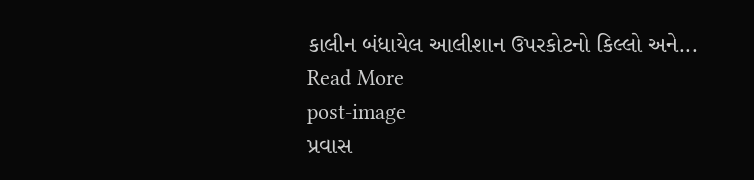કાલીન બંધાયેલ આલીશાન ઉપરકોટનો કિલ્લો અને...
Read More
post-image
પ્રવાસ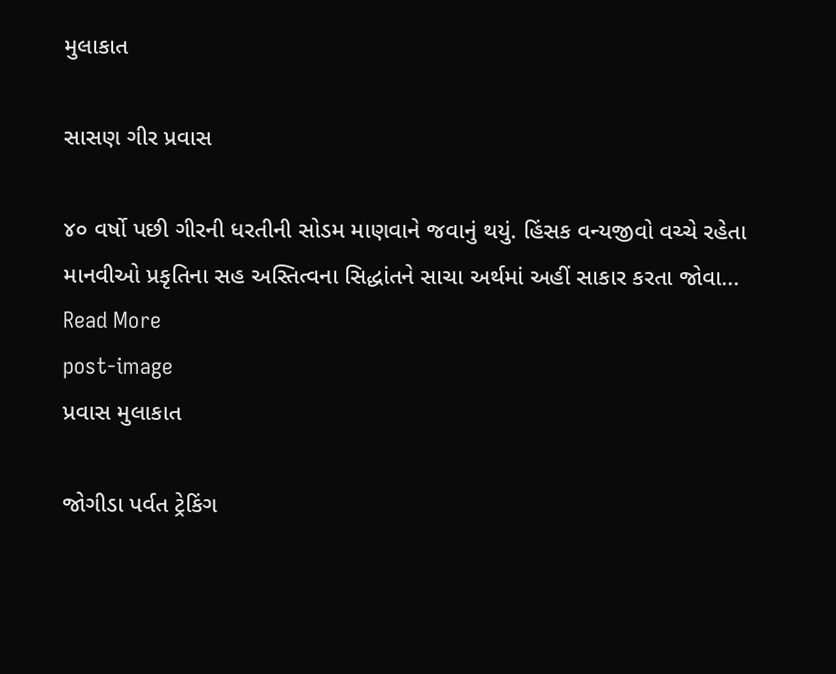મુલાકાત

સાસણ ગીર પ્રવાસ

૪૦ વર્ષો પછી ગીરની ધરતીની સોડમ માણવાને જવાનું થયું. હિંસક વન્યજીવો વચ્ચે રહેતા માનવીઓ પ્રકૃતિના સહ અસ્તિત્વના સિદ્ધાંતને સાચા અર્થમાં અહીં સાકાર કરતા જોવા...
Read More
post-image
પ્રવાસ મુલાકાત

જોગીડા પર્વત ટ્રેકિંગ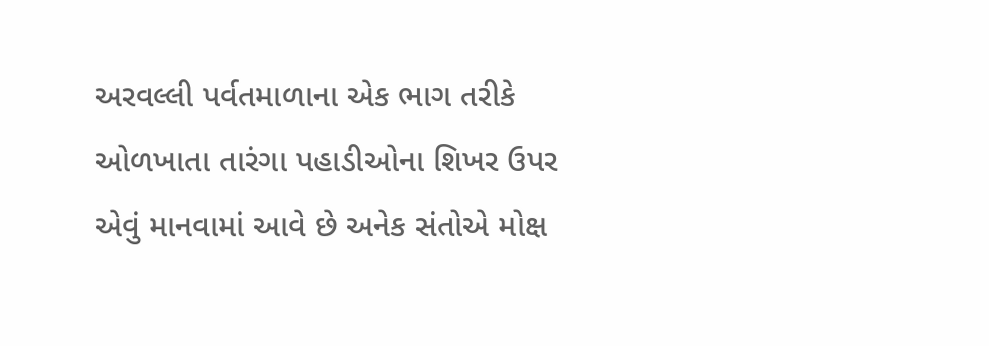અરવલ્લી પર્વતમાળાના એક ભાગ તરીકે ઓળખાતા તારંગા પહાડીઓના શિખર ઉપર એવું માનવામાં આવે છે અનેક સંતોએ મોક્ષ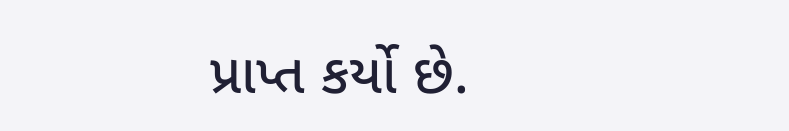પ્રાપ્ત કર્યો છે.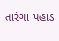તારંગા પહાડ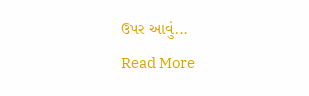ઉપર આવું...
Read More